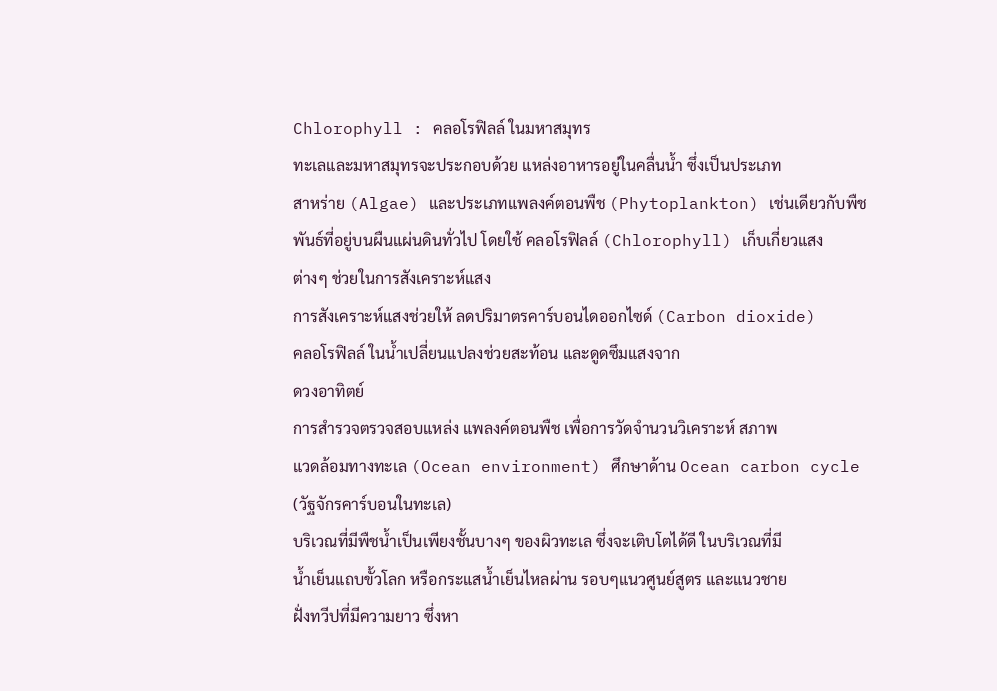Chlorophyll : คลอโรฟิลล์ ในมหาสมุทร
ทะเลและมหาสมุทรจะประกอบด้วย แหล่งอาหารอยู่ในคลื่นน้ำ ซึ่งเป็นประเภท
สาหร่าย (Algae) และประเภทแพลงค์ตอนพืช (Phytoplankton) เช่นเดียวกับพืช
พันธ์ที่อยู่บนผืนแผ่นดินทั่วไป โดยใช้ คลอโรฟิลล์ (Chlorophyll) เก็บเกี่ยวแสง
ต่างๆ ช่วยในการสังเคราะห์แสง
การสังเคราะห์แสงช่วยให้ ลดปริมาตรคาร์บอนไดออกไซด์ (Carbon dioxide)
คลอโรฟิลล์ ในน้ำเปลี่ยนแปลงช่วยสะท้อน และดูดซึมแสงจาก
ดวงอาทิตย์
การสำรวจตรวจสอบแหล่ง แพลงค์ตอนพืช เพื่อการวัดจำนวนวิเคราะห์ สภาพ
แวดล้อมทางทะเล (Ocean environment) ศึกษาด้าน Ocean carbon cycle
(วัฐจักรคาร์บอนในทะเล)
บริเวณที่มีพืชน้ำเป็นเพียงชั้นบางๆ ของผิวทะเล ซึ่งจะเติบโตได้ดี ในบริเวณที่มี
น้ำเย็นแถบขั้วโลก หรือกระแสน้ำเย็นไหลผ่าน รอบๆแนวศูนย์สูตร และแนวชาย
ฝั่งทวีปที่มีความยาว ซึ่งหา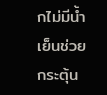กไม่มีน้ำเย็นช่วยกระตุ้น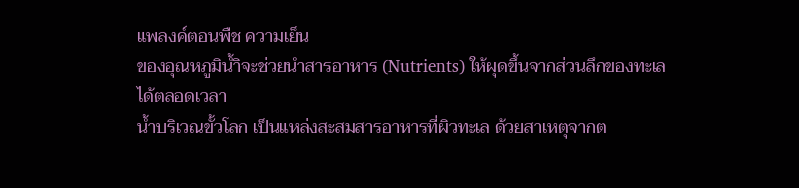แพลงค์ตอนพืช ความเย็น
ของอุณหภูมิน้ำิจะช่วยนำสารอาหาร (Nutrients) ให้ผุดขึ้นจากส่วนลึกของทะเล
ได้ตลอดเวลา
น้ำบริเวณขั้วโลก เป็นแหล่งสะสมสารอาหารที่ผิวทะเล ด้วยสาเหตุจากต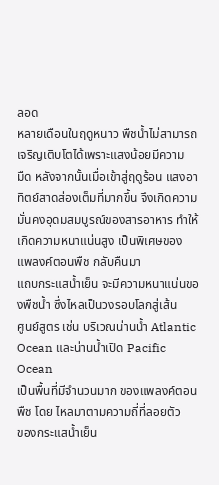ลอด
หลายเดือนในฤดูหนาว พืชน้ำไม่สามารถเจริญเติบโตได้เพราะแสงน้อยมีความ
มืด หลังจากนั้นเมื่อเข้าสู่ฤดูร้อน แสงอาทิตย์สาดส่องเต็มที่มากขึ้น จึงเกิดความ
มั่นคงอุดมสมบูรณ์ของสารอาหาร ทำให้เกิดความหนาแน่นสูง เป็นพิเศษของ
แพลงค์ตอนพืช กลับคืนมา
แถบกระแสน้ำเย็น จะมีความหนาแน่นของพืชน้ำ ซึ่งไหลเป็นวงรอบโลกสู่เส้น
ศูนย์สูตร เช่น บริเวณน่านน้ำ Atlantic Ocean และน่านน้ำเปิด Pacific Ocean
เป็นพื้นที่มีจำนวนมาก ของแพลงค์ตอนพืช โดย ไหลมาตามความถี่ที่ลอยตัว
ของกระแสน้ำเย็น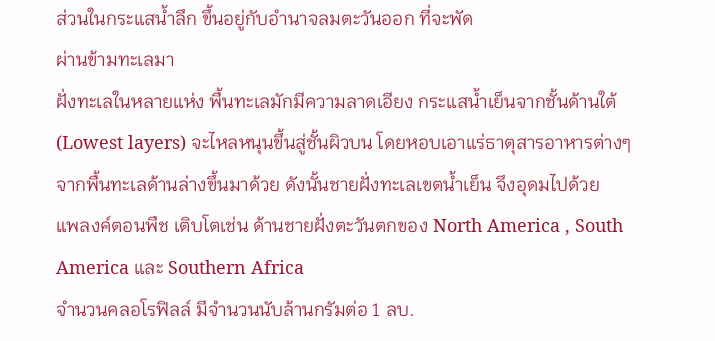ส่วนในกระแสน้ำลึก ขึ้นอยู่กับอำนาจลมตะวันออก ที่จะพัด
ผ่านข้ามทะเลมา
ฝั่งทะเลในหลายแห่ง พื้นทะเลมักมีความลาดเอียง กระแสน้ำเย็นจากชั้นด้านใต้
(Lowest layers) จะไหลหนุนขึ้นสู่ชั้นผิวบน โดยหอบเอาแร่ธาตุสารอาหารต่างๆ
จากพื้นทะเลด้านล่างขึ้นมาด้วย ดังนั้นชายฝั่งทะเลเขตน้ำเย็น จึงอุดมไปด้วย
แพลงค์ตอนพืช เติบโตเช่น ด้านชายฝั่งตะวันตกของ North America , South
America และ Southern Africa
จำนวนคลอโรฟิลล์ มีจำนวนนับล้านกรัมต่อ 1 ลบ.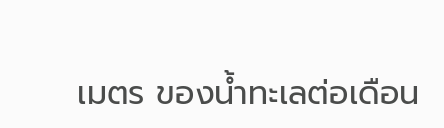เมตร ของน้ำทะเลต่อเดือน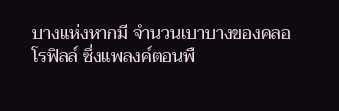บางแห่งหากมี จำนวนเบาบางของคลอโรฟิลล์ ซึ่งแพลงค์ตอนพื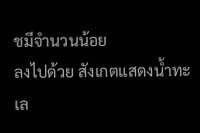ชมีจำนวนน้อย
ลงไปด้วย สังเกตแสดงน้ำทะเล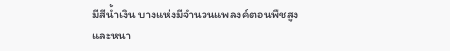มีสีน้ำเงิน บางแห่งมีจำนวนแพลงค์ตอนพืชสูง
และหนา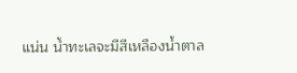แน่น น้ำทะเลจะมีสีเหลืองน้ำตาล